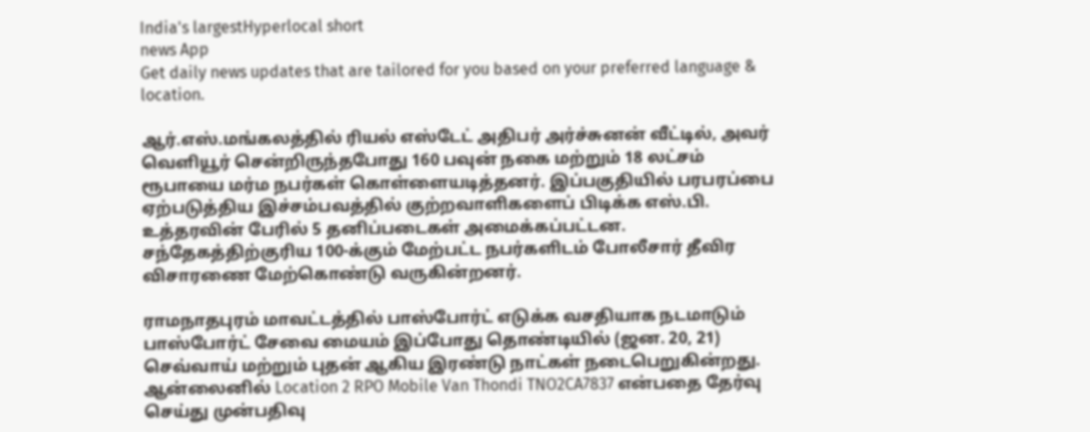India's largestHyperlocal short
news App
Get daily news updates that are tailored for you based on your preferred language & location.

ஆர்.எஸ்.மங்கலத்தில் ரியல் எஸ்டேட் அதிபர் அர்ச்சுனன் வீட்டில், அவர் வெளியூர் சென்றிருந்தபோது 160 பவுன் நகை மற்றும் 18 லட்சம் ரூபாயை மர்ம நபர்கள் கொள்ளையடித்தனர். இப்பகுதியில் பரபரப்பை ஏற்படுத்திய இச்சம்பவத்தில் குற்றவாளிகளைப் பிடிக்க எஸ்.பி. உத்தரவின் பேரில் 5 தனிப்படைகள் அமைக்கப்பட்டன. சந்தேகத்திற்குரிய 100-க்கும் மேற்பட்ட நபர்களிடம் போலீசார் தீவிர விசாரணை மேற்கொண்டு வருகின்றனர்.

ராமநாதபுரம் மாவட்டத்தில் பாஸ்போர்ட் எடுக்க வசதியாக நடமாடும் பாஸ்போர்ட் சேவை மையம் இப்போது தொண்டியில் (ஜன. 20, 21) செவ்வாய் மற்றும் புதன் ஆகிய இரண்டு நாட்கள் நடைபெறுகின்றது. ஆன்லைனில் Location 2 RPO Mobile Van Thondi TNO2CA7837 என்பதை தேர்வு செய்து முன்பதிவு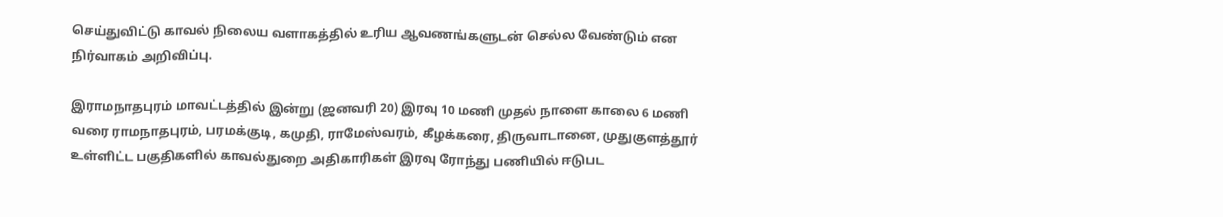செய்துவிட்டு காவல் நிலைய வளாகத்தில் உரிய ஆவணங்களுடன் செல்ல வேண்டும் என நிர்வாகம் அறிவிப்பு.

இராமநாதபுரம் மாவட்டத்தில் இன்று (ஜனவரி 20) இரவு 10 மணி முதல் நாளை காலை 6 மணி வரை ராமநாதபுரம், பரமக்குடி, கமுதி, ராமேஸ்வரம், கீழக்கரை, திருவாடானை, முதுகுளத்தூர் உள்ளிட்ட பகுதிகளில் காவல்துறை அதிகாரிகள் இரவு ரோந்து பணியில் ஈடுபட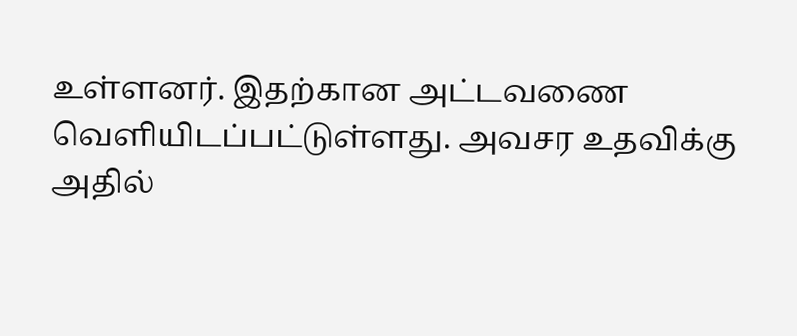உள்ளனர். இதற்கான அட்டவணை வெளியிடப்பட்டுள்ளது. அவசர உதவிக்கு அதில்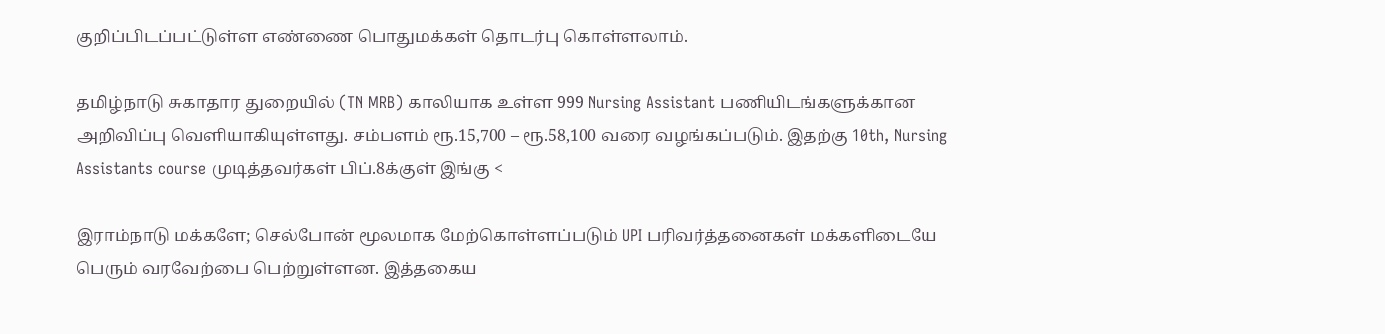குறிப்பிடப்பட்டுள்ள எண்ணை பொதுமக்கள் தொடர்பு கொள்ளலாம்.

தமிழ்நாடு சுகாதார துறையில் (TN MRB) காலியாக உள்ள 999 Nursing Assistant பணியிடங்களுக்கான அறிவிப்பு வெளியாகியுள்ளது. சம்பளம் ரூ.15,700 – ரூ.58,100 வரை வழங்கப்படும். இதற்கு 10th, Nursing Assistants course முடித்தவர்கள் பிப்.8க்குள் இங்கு <

இராம்நாடு மக்களே; செல்போன் மூலமாக மேற்கொள்ளப்படும் UPI பரிவர்த்தனைகள் மக்களிடையே பெரும் வரவேற்பை பெற்றுள்ளன. இத்தகைய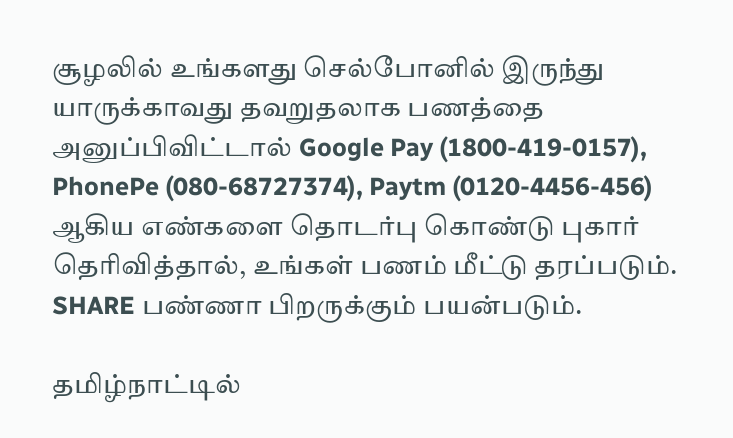சூழலில் உங்களது செல்போனில் இருந்து யாருக்காவது தவறுதலாக பணத்தை அனுப்பிவிட்டால் Google Pay (1800-419-0157), PhonePe (080-68727374), Paytm (0120-4456-456) ஆகிய எண்களை தொடர்பு கொண்டு புகார் தெரிவித்தால், உங்கள் பணம் மீட்டு தரப்படும். SHARE பண்ணா பிறருக்கும் பயன்படும்.

தமிழ்நாட்டில்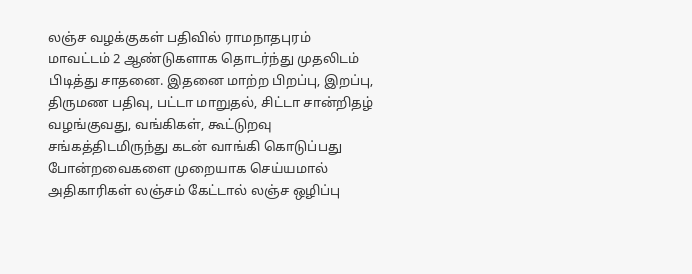லஞ்ச வழக்குகள் பதிவில் ராமநாதபுரம் மாவட்டம் 2 ஆண்டுகளாக தொடர்ந்து முதலிடம் பிடித்து சாதனை. இதனை மாற்ற பிறப்பு, இறப்பு, திருமண பதிவு, பட்டா மாறுதல், சிட்டா சான்றிதழ் வழங்குவது, வங்கிகள், கூட்டுறவு சங்கத்திடமிருந்து கடன் வாங்கி கொடுப்பது போன்றவைகளை முறையாக செய்யமால் அதிகாரிகள் லஞ்சம் கேட்டால் லஞ்ச ஒழிப்பு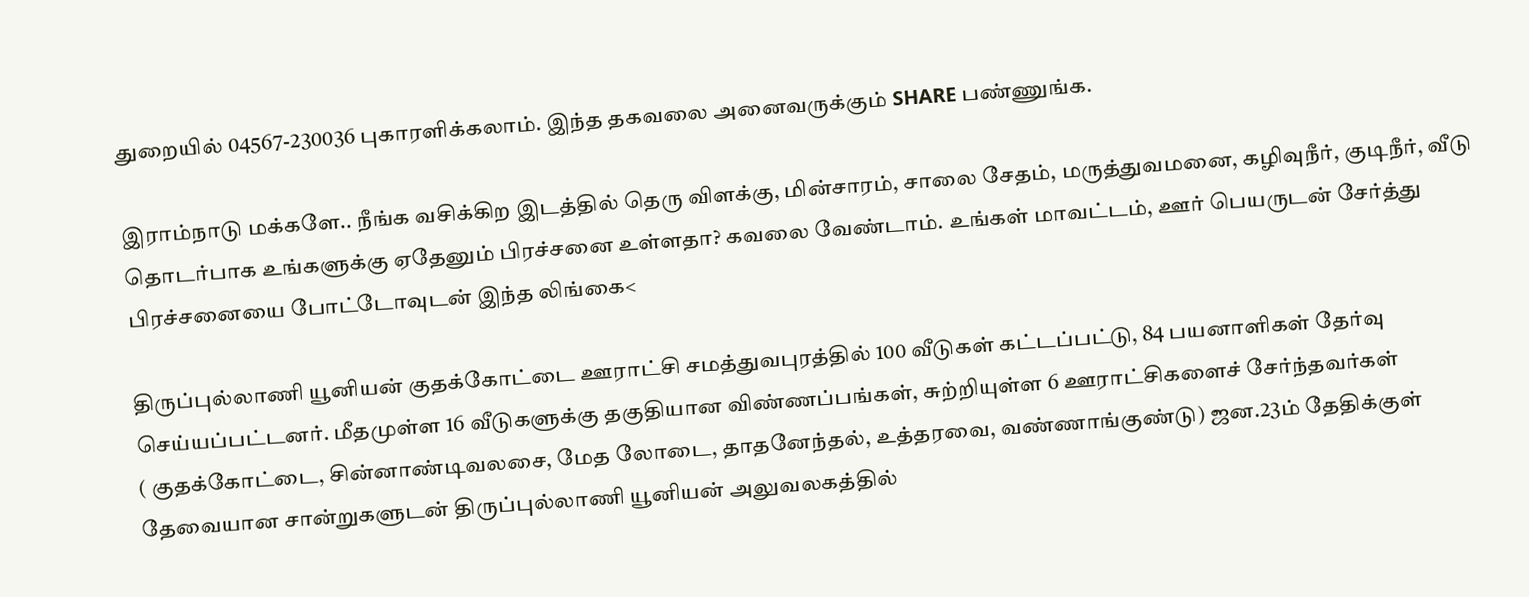துறையில் 04567-230036 புகாரளிக்கலாம். இந்த தகவலை அனைவருக்கும் SHARE பண்ணுங்க.

இராம்நாடு மக்களே.. நீங்க வசிக்கிற இடத்தில் தெரு விளக்கு, மின்சாரம், சாலை சேதம், மருத்துவமனை, கழிவுநீர், குடிநீர், வீடு தொடர்பாக உங்களுக்கு ஏதேனும் பிரச்சனை உள்ளதா? கவலை வேண்டாம். உங்கள் மாவட்டம், ஊர் பெயருடன் சேர்த்து பிரச்சனையை போட்டோவுடன் இந்த லிங்கை<

திருப்புல்லாணி யூனியன் குதக்கோட்டை ஊராட்சி சமத்துவபுரத்தில் 100 வீடுகள் கட்டப்பட்டு, 84 பயனாளிகள் தேர்வு செய்யப்பட்டனர். மீதமுள்ள 16 வீடுகளுக்கு தகுதியான விண்ணப்பங்கள், சுற்றியுள்ள 6 ஊராட்சிகளைச் சேர்ந்தவர்கள்
( குதக்கோட்டை, சின்னாண்டிவலசை, மேத லோடை, தாதனேந்தல், உத்தரவை, வண்ணாங்குண்டு) ஜன.23ம் தேதிக்குள் தேவையான சான்றுகளுடன் திருப்புல்லாணி யூனியன் அலுவலகத்தில்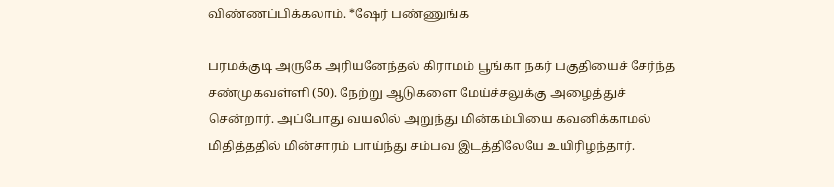விண்ணப்பிக்கலாம். *ஷேர் பண்ணுங்க

பரமக்குடி அருகே அரியனேந்தல் கிராமம் பூங்கா நகர் பகுதியைச் சேர்ந்த சண்முகவள்ளி (50). நேற்று ஆடுகளை மேய்ச்சலுக்கு அழைத்துச் சென்றார். அப்போது வயலில் அறுந்து மின்கம்பியை கவனிக்காமல் மிதித்ததில் மின்சாரம் பாய்ந்து சம்பவ இடத்திலேயே உயிரிழந்தார்.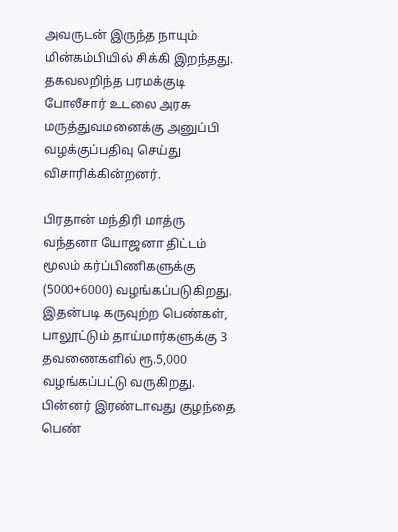அவருடன் இருந்த நாயும் மின்கம்பியில் சிக்கி இறந்தது. தகவலறிந்த பரமக்குடி போலீசார் உடலை அரசு மருத்துவமனைக்கு அனுப்பி வழக்குப்பதிவு செய்து விசாரிக்கின்றனர்.

பிரதான் மந்திரி மாத்ரு வந்தனா யோஜனா திட்டம் மூலம் கர்ப்பிணிகளுக்கு (5000+6000) வழங்கப்படுகிறது. இதன்படி கருவுற்ற பெண்கள், பாலூட்டும் தாய்மார்களுக்கு 3 தவணைகளில் ரூ.5,000 வழங்கப்பட்டு வருகிறது. பின்னர் இரண்டாவது குழந்தை பெண்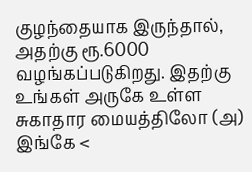குழந்தையாக இருந்தால், அதற்கு ரூ.6000 வழங்கப்படுகிறது. இதற்கு உங்கள் அருகே உள்ள சுகாதார மையத்திலோ (அ) இங்கே <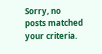Sorry, no posts matched your criteria.